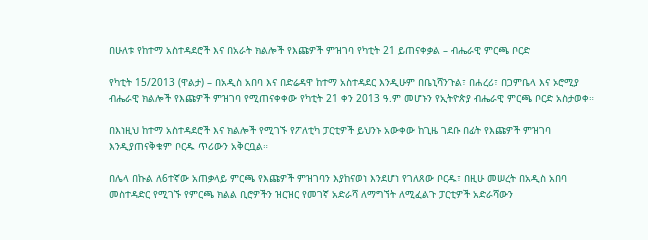በሁለቱ የከተማ አስተዳደሮች እና በአራት ክልሎች የእጩዎች ምዝገባ የካቲት 21 ይጠናቀቃል – ብሔራዊ ምርጫ ቦርድ

የካቲት 15/2013 (ዋልታ) – በአዲስ አበባ እና በድሬዳዋ ከተማ አስተዳደር እንዲሁም በቤኒሻንጉል፣ በሐረሪ፣ በጋምቤላ እና ኦሮሚያ ብሔራዊ ክልሎች የእጩዎች ምዝገባ የሚጠናቀቀው የካቲት 21 ቀን 2013 ዓ.ም መሆኑን የኢትዮጵያ ብሔራዊ ምርጫ ቦርድ አስታወቀ።

በእነዚህ ከተማ አስተዳደሮች እና ክልሎች የሚገኙ የፖለቲካ ፓርቲዎች ይህንኑ አውቀው ከጊዜ ገደቡ በፊት የእጩዎች ምዝገባ እንዲያጠናቅቁም ቦርዱ ጥሪውን አቅርቧል።

በሌላ በኩል ለ6ተኛው አጠቃላይ ምርጫ የእጩዎች ምዝገባን እያከናወነ እንደሆነ የገለጸው ቦርዱ፣ በዚሁ መሠረት በአዲስ አበባ መስተዳድር የሚገኙ የምርጫ ክልል ቢሮዎችን ዝርዝር የመገኛ አድራሻ ለማግኘት ለሚፈልጉ ፓርቲዎች አድራሻውን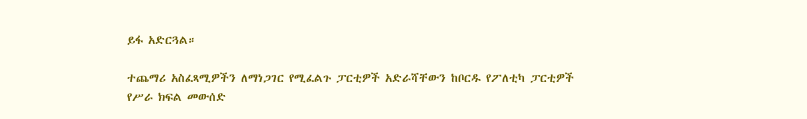ይፋ አድርጓል።

ተጨማሪ አስፈጻሚዎችን ለማነጋገር የሚፈልጉ ፓርቲዎች አድራሻቸውን ከቦርዱ የፖለቲካ ፓርቲዎች የሥራ ክፍል መውሰድ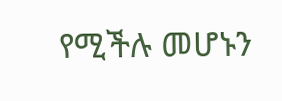የሚችሉ መሆኑን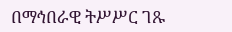በማኅበራዊ ትሥሥር ገጹ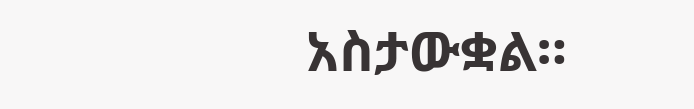አስታውቋል።